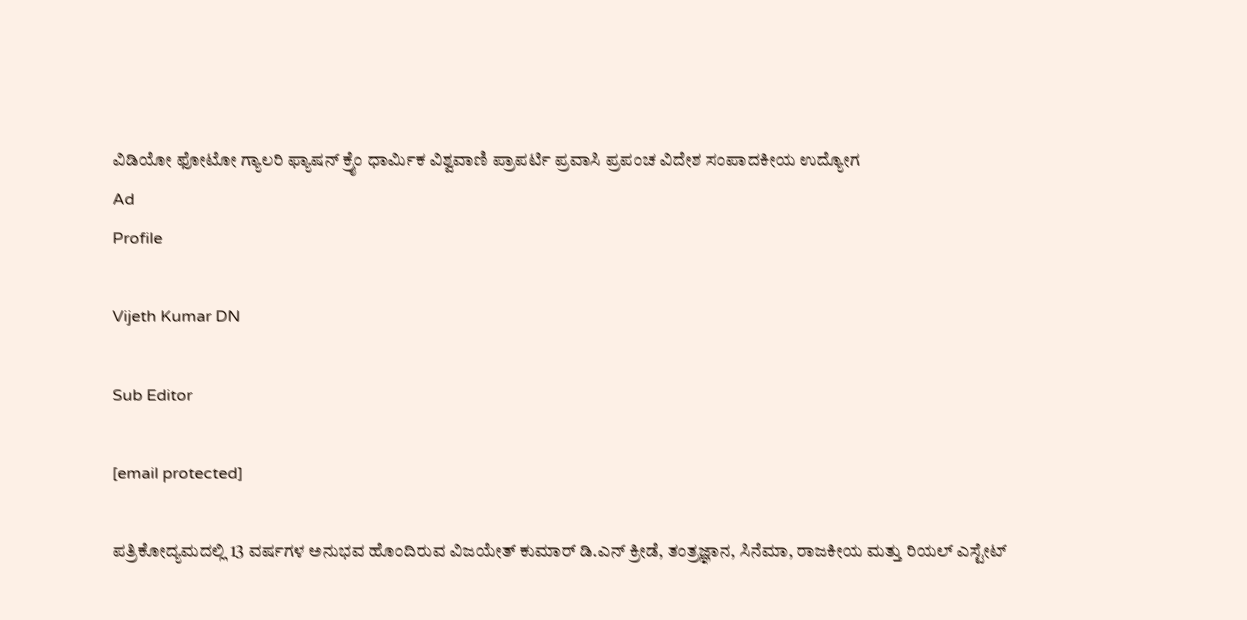ವಿಡಿಯೋ ಫೋಟೋ ಗ್ಯಾಲರಿ ಫ್ಯಾಷನ್ ಕ್ರೈಂ ಧಾರ್ಮಿಕ ವಿಶ್ವವಾಣಿ ಪ್ರಾಪರ್ಟಿ ಪ್ರವಾಸಿ ಪ್ರಪಂಚ ವಿದೇಶ ಸಂಪಾದಕೀಯ ಉದ್ಯೋಗ
Ad
Profile

Vijeth Kumar DN

Sub Editor

[email protected]

ಪತ್ರಿಕೋದ್ಯಮದಲ್ಲಿ 13 ವರ್ಷಗಳ ಅನುಭವ ಹೊಂದಿರುವ ವಿಜಯೇತ್ ಕುಮಾರ್ ಡಿ.ಎನ್‌ ಕ್ರೀಡೆ, ತಂತ್ರಜ್ಞಾನ, ಸಿನೆಮಾ, ರಾಜಕೀಯ ಮತ್ತು ರಿಯಲ್ ಎಸ್ಟೇಟ್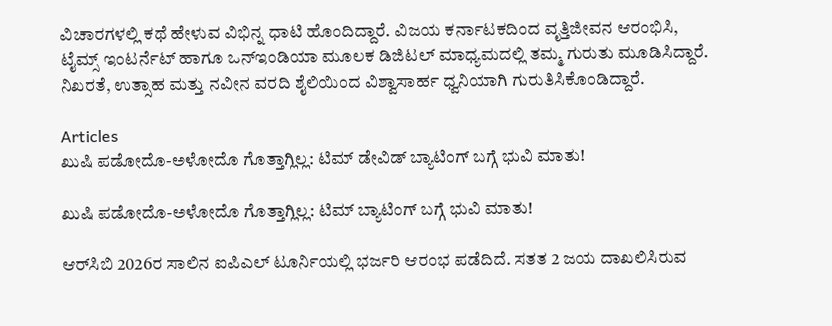ವಿಚಾರಗಳಲ್ಲಿ ಕಥೆ ಹೇಳುವ ವಿಭಿನ್ನ ಧಾಟಿ ಹೊಂದಿದ್ದಾರೆ. ವಿಜಯ ಕರ್ನಾಟಕದಿಂದ ವೃತ್ತಿಜೀವನ ಆರಂಭಿಸಿ, ಟೈಮ್ಸ್‌ ಇಂಟರ್ನೆಟ್‌ ಹಾಗೂ ಒನ್‌ಇಂಡಿಯಾ ಮೂಲಕ ಡಿಜಿಟಲ್‌ ಮಾಧ್ಯಮದಲ್ಲಿ ತಮ್ಮ ಗುರುತು ಮೂಡಿಸಿದ್ದಾರೆ. ನಿಖರತೆ, ಉತ್ಸಾಹ ಮತ್ತು ನವೀನ ವರದಿ ಶೈಲಿಯಿಂದ ವಿಶ್ವಾಸಾರ್ಹ ಧ್ವನಿಯಾಗಿ ಗುರುತಿಸಿಕೊಂಡಿದ್ದಾರೆ.

Articles
ಖುಷಿ ಪಡೋದೊ-ಅಳೋದೊ ಗೊತ್ತಾಗ್ಲಿಲ್ಲ: ಟಿಮ್ ಡೇವಿಡ್‌ ಬ್ಯಾಟಿಂಗ್‌ ಬಗ್ಗೆ ಭುವಿ ಮಾತು!

ಖುಷಿ ಪಡೋದೊ-ಅಳೋದೊ ಗೊತ್ತಾಗ್ಲಿಲ್ಲ: ಟಿಮ್‌ ಬ್ಯಾಟಿಂಗ್ ಬಗ್ಗೆ ಭುವಿ ಮಾತು!

ಆರ್‌ಸಿಬಿ 2026ರ ಸಾಲಿನ ಐಪಿಎಲ್‌ ಟೂರ್ನಿಯಲ್ಲಿ ಭರ್ಜರಿ ಆರಂಭ ಪಡೆದಿದೆ. ಸತತ 2 ಜಯ ದಾಖಲಿಸಿರುವ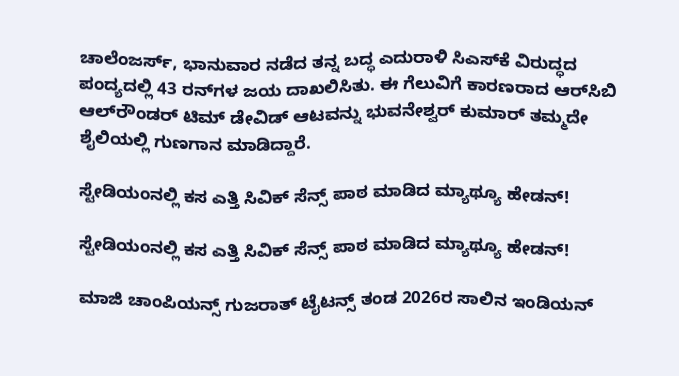ಚಾಲೆಂಜರ್ಸ್‌, ಭಾನುವಾರ ನಡೆದ ತನ್ನ ಬದ್ಧ ಎದುರಾಳಿ ಸಿಎಸ್‌ಕೆ ವಿರುದ್ಧದ ಪಂದ್ಯದಲ್ಲಿ 43 ರನ್‌ಗಳ ಜಯ ದಾಖಲಿಸಿತು. ಈ ಗೆಲುವಿಗೆ ಕಾರಣರಾದ ಆರ್‌ಸಿಬಿ ಆಲ್‌ರೌಂಡರ್‌ ಟಿಮ್‌ ಡೇವಿಡ್‌ ಆಟವನ್ನು ಭುವನೇಶ್ವರ್‌ ಕುಮಾರ್‌ ತಮ್ಮದೇ ಶೈಲಿಯಲ್ಲಿ ಗುಣಗಾನ ಮಾಡಿದ್ದಾರೆ.

ಸ್ಟೇಡಿಯಂನಲ್ಲಿ ಕಸ ಎತ್ತಿ ಸಿವಿಕ್‌ ಸೆನ್ಸ್‌ ಪಾಠ ಮಾಡಿದ ಮ್ಯಾಥ್ಯೂ ಹೇಡನ್!

ಸ್ಟೇಡಿಯಂನಲ್ಲಿ ಕಸ ಎತ್ತಿ ಸಿವಿಕ್‌ ಸೆನ್ಸ್‌ ಪಾಠ ಮಾಡಿದ ಮ್ಯಾಥ್ಯೂ ಹೇಡನ್!

ಮಾಜಿ ಚಾಂಪಿಯನ್ಸ್‌ ಗುಜರಾತ್ ಟೈಟನ್ಸ್ ತಂಡ 2026ರ ಸಾಲಿನ ಇಂಡಿಯನ್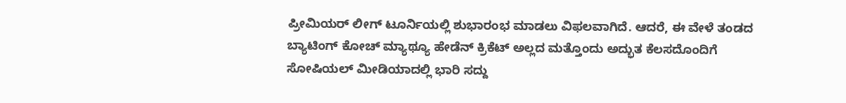ಪ್ರೀಮಿಯರ್‌ ಲೀಗ್‌ ಟೂರ್ನಿಯಲ್ಲಿ ಶುಭಾರಂಭ ಮಾಡಲು ವಿಫಲವಾಗಿದೆ. ಆದರೆ, ಈ ವೇಳೆ ತಂಡದ ಬ್ಯಾಟಿಂಗ್‌ ಕೋಚ್‌ ಮ್ಯಾಥ್ಯೂ ಹೇಡೆನ್‌ ಕ್ರಿಕೆಟ್‌ ಅಲ್ಲದ ಮತ್ತೊಂದು ಅದ್ಭುತ ಕೆಲಸದೊಂದಿಗೆ ಸೋಷಿಯಲ್‌ ಮೀಡಿಯಾದಲ್ಲಿ ಭಾರಿ ಸದ್ದು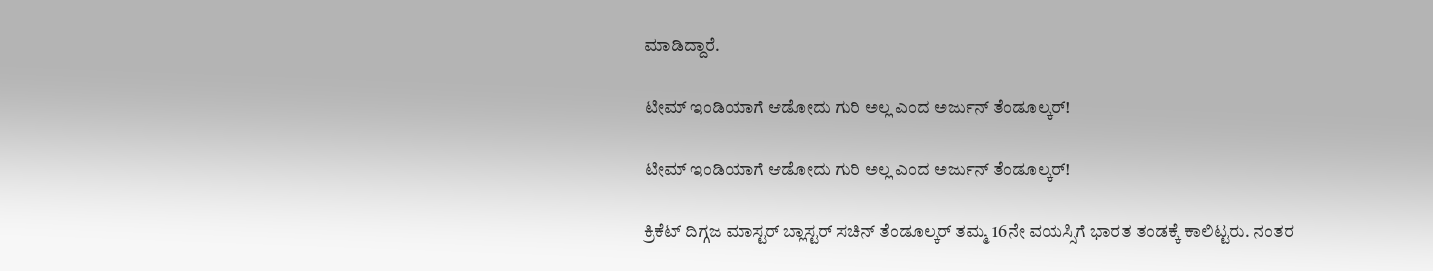ಮಾಡಿದ್ದಾರೆ.

ಟೀಮ್‌ ಇಂಡಿಯಾಗೆ ಆಡೋದು ಗುರಿ ಅಲ್ಲ ಎಂದ ಅರ್ಜುನ್ ತೆಂಡೂಲ್ಕರ್!

ಟೀಮ್‌ ಇಂಡಿಯಾಗೆ ಆಡೋದು ಗುರಿ ಅಲ್ಲ ಎಂದ ಅರ್ಜುನ್ ತೆಂಡೂಲ್ಕರ್!

ಕ್ರಿಕೆಟ್‌ ದಿಗ್ಗಜ ಮಾಸ್ಟರ್‌ ಬ್ಲಾಸ್ಟರ್‌ ಸಚಿನ್‌ ತೆಂಡೂಲ್ಕರ್‌ ತಮ್ಮ 16ನೇ ವಯಸ್ಸಿಗೆ ಭಾರತ ತಂಡಕ್ಕೆ ಕಾಲಿಟ್ಟರು. ನಂತರ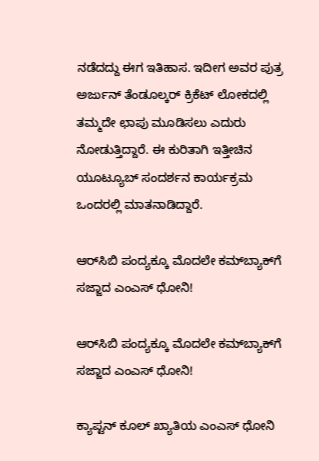ನಡೆದದ್ದು ಈಗ ಇತಿಹಾಸ. ಇದೀಗ ಅವರ ಪುತ್ರ ಅರ್ಜುನ್‌ ತೆಂಡೂಲ್ಕರ್‌ ಕ್ರಿಕೆಟ್‌ ಲೋಕದಲ್ಲಿ ತಮ್ಮದೇ ಛಾಪು ಮೂಡಿಸಲು ಎದುರು ನೋಡುತ್ತಿದ್ದಾರೆ. ಈ ಕುರಿತಾಗಿ ಇತ್ತೀಚಿನ ಯೂಟ್ಯೂಬ್‌ ಸಂದರ್ಶನ ಕಾರ್ಯಕ್ರಮ ಒಂದರಲ್ಲಿ ಮಾತನಾಡಿದ್ದಾರೆ.

ಆರ್‌ಸಿಬಿ ಪಂದ್ಯಕ್ಕೂ ಮೊದಲೇ ಕಮ್‌ಬ್ಯಾಕ್‌ಗೆ ಸಜ್ಜಾದ ಎಂಎಸ್‌ ಧೋನಿ!

ಆರ್‌ಸಿಬಿ ಪಂದ್ಯಕ್ಕೂ ಮೊದಲೇ ಕಮ್‌ಬ್ಯಾಕ್‌ಗೆ ಸಜ್ಜಾದ ಎಂಎಸ್‌ ಧೋನಿ!

ಕ್ಯಾಪ್ಟನ್‌ ಕೂಲ್‌ ಖ್ಯಾತಿಯ ಎಂಎಸ್‌ ಧೋನಿ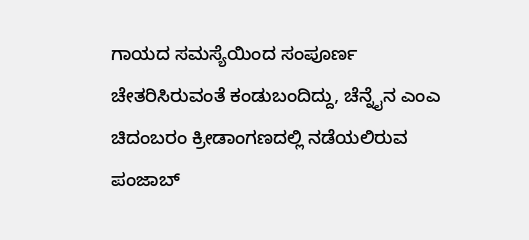ಗಾಯದ ಸಮಸ್ಯೆಯಿಂದ ಸಂಪೂರ್ಣ ಚೇತರಿಸಿರುವಂತೆ ಕಂಡುಬಂದಿದ್ದು, ಚೆನ್ನೈನ ಎಂಎ ಚಿದಂಬರಂ ಕ್ರೀಡಾಂಗಣದಲ್ಲಿ ನಡೆಯಲಿರುವ ಪಂಜಾಬ್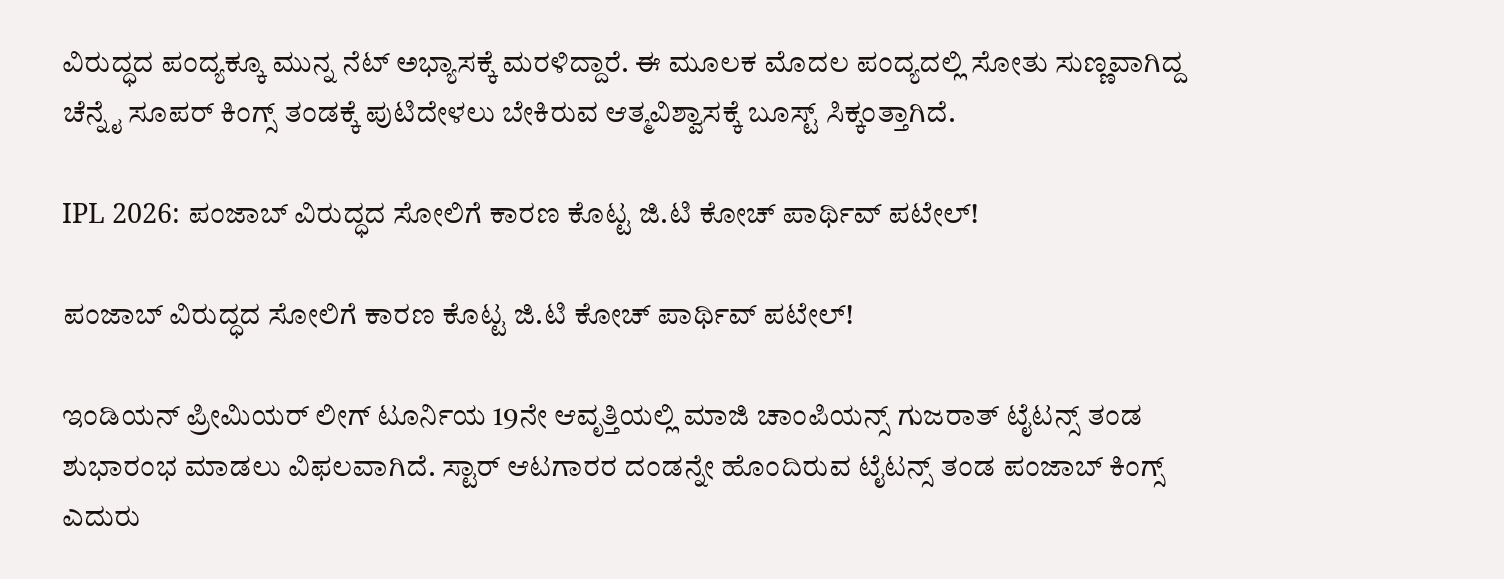ವಿರುದ್ಧದ ಪಂದ್ಯಕ್ಕೂ ಮುನ್ನ ನೆಟ್ ಅಭ್ಯಾಸಕ್ಕೆ ಮರಳಿದ್ದಾರೆ. ಈ ಮೂಲಕ ಮೊದಲ ಪಂದ್ಯದಲ್ಲಿ ಸೋತು ಸುಣ್ಣವಾಗಿದ್ದ ಚೆನ್ನೈ ಸೂಪರ್‌ ಕಿಂಗ್ಸ್‌ ತಂಡಕ್ಕೆ ಪುಟಿದೇಳಲು ಬೇಕಿರುವ ಆತ್ಮವಿಶ್ವಾಸಕ್ಕೆ ಬೂಸ್ಟ್ ಸಿಕ್ಕಂತ್ತಾಗಿದೆ.

IPL 2026: ಪಂಜಾಬ್ ವಿರುದ್ಧದ ಸೋಲಿಗೆ ಕಾರಣ ಕೊಟ್ಟ ಜಿ.ಟಿ ಕೋಚ್ ಪಾರ್ಥಿವ್ ಪಟೇಲ್!

ಪಂಜಾಬ್ ವಿರುದ್ಧದ ಸೋಲಿಗೆ ಕಾರಣ ಕೊಟ್ಟ ಜಿ.ಟಿ ಕೋಚ್ ಪಾರ್ಥಿವ್ ಪಟೇಲ್!

ಇಂಡಿಯನ್ ಪ್ರೀಮಿಯರ್‌ ಲೀಗ್‌ ಟೂರ್ನಿಯ 19ನೇ ಆವೃತ್ತಿಯಲ್ಲಿ ಮಾಜಿ ಚಾಂಪಿಯನ್ಸ್‌ ಗುಜರಾತ್‌ ಟೈಟನ್ಸ್ ತಂಡ ಶುಭಾರಂಭ ಮಾಡಲು ವಿಫಲವಾಗಿದೆ. ಸ್ಟಾರ್‌ ಆಟಗಾರರ ದಂಡನ್ನೇ ಹೊಂದಿರುವ ಟೈಟನ್ಸ್‌ ತಂಡ ಪಂಜಾಬ್‌ ಕಿಂಗ್ಸ್‌ ಎದುರು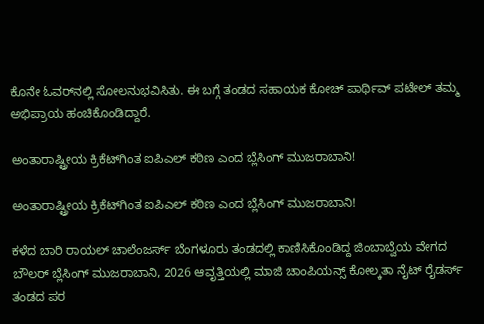ಕೊನೇ ಓವರ್‌ನಲ್ಲಿ ಸೋಲನುಭವಿಸಿತು. ಈ ಬಗ್ಗೆ ತಂಡದ ಸಹಾಯಕ ಕೋಚ್‌ ಪಾರ್ಥಿವ್‌ ಪಟೇಲ್‌ ತಮ್ಮ ಅಭಿಪ್ರಾಯ ಹಂಚಿಕೊಂಡಿದ್ದಾರೆ.

ಅಂತಾರಾಷ್ಟ್ರೀಯ ಕ್ರಿಕೆಟ್‌ಗಿಂತ ಐಪಿಎಲ್‌ ಕಠಿಣ ಎಂದ ಬ್ಲೆಸಿಂಗ್ ಮುಜರಾಬಾನಿ!

ಅಂತಾರಾಷ್ಟ್ರೀಯ ಕ್ರಿಕೆಟ್‌ಗಿಂತ ಐಪಿಎಲ್‌ ಕಠಿಣ ಎಂದ ಬ್ಲೆಸಿಂಗ್ ಮುಜರಾಬಾನಿ!

ಕಳೆದ ಬಾರಿ ರಾಯಲ್‌ ಚಾಲೆಂಜರ್ಸ್‌ ಬೆಂಗಳೂರು ತಂಡದಲ್ಲಿ ಕಾಣಿಸಿಕೊಂಡಿದ್ದ ಜಿಂಬಾಬ್ವೆಯ ವೇಗದ ಬೌಲರ್‌ ಬ್ಲೆಸಿಂಗ್‌ ಮುಜರಾಬಾನಿ, 2026 ಆವೃತ್ತಿಯಲ್ಲಿ ಮಾಜಿ ಚಾಂಪಿಯನ್ಸ್‌ ಕೋಲ್ಕತಾ ನೈಟ್‌ ರೈಡರ್ಸ್‌ ತಂಡದ ಪರ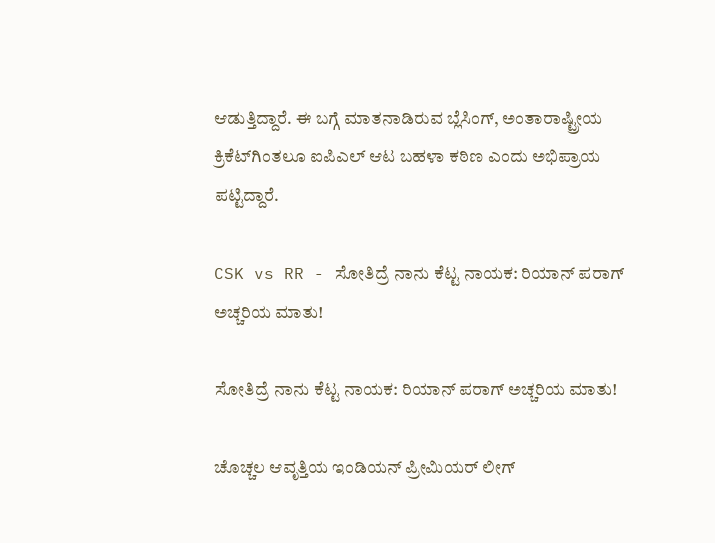ಆಡುತ್ತಿದ್ದಾರೆ. ಈ ಬಗ್ಗೆ ಮಾತನಾಡಿರುವ ಬ್ಲೆಸಿಂಗ್‌, ಅಂತಾರಾಷ್ಟ್ರೀಯ ಕ್ರಿಕೆಟ್‌ಗಿಂತಲೂ ಐಪಿಎಲ್‌ ಆಟ ಬಹಳಾ ಕಠಿಣ ಎಂದು ಅಭಿಪ್ರಾಯ ಪಟ್ಟಿದ್ದಾರೆ.

CSK vs RR - ಸೋತಿದ್ರೆ ನಾನು ಕೆಟ್ಟ ನಾಯಕ: ರಿಯಾನ್ ಪರಾಗ್ ಅಚ್ಚರಿಯ ಮಾತು!

ಸೋತಿದ್ರೆ ನಾನು ಕೆಟ್ಟ ನಾಯಕ: ರಿಯಾನ್ ಪರಾಗ್ ಅಚ್ಚರಿಯ ಮಾತು!

ಚೊಚ್ಚಲ ಆವೃತ್ತಿಯ ಇಂಡಿಯನ್ ಪ್ರೀಮಿಯರ್‌ ಲೀಗ್‌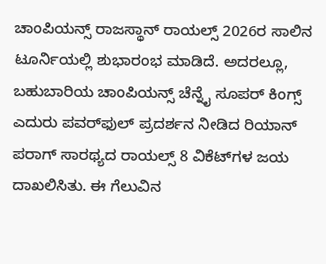ಚಾಂಪಿಯನ್ಸ್‌ ರಾಜಸ್ಥಾನ್‌ ರಾಯಲ್ಸ್‌ 2026ರ ಸಾಲಿನ ಟೂರ್ನಿಯಲ್ಲಿ ಶುಭಾರಂಭ ಮಾಡಿದೆ. ಅದರಲ್ಲೂ, ಬಹುಬಾರಿಯ ಚಾಂಪಿಯನ್ಸ್‌ ಚೆನ್ನೈ ಸೂಪರ್‌ ಕಿಂಗ್ಸ್‌ ಎದುರು ಪವರ್‌ಫುಲ್‌ ಪ್ರದರ್ಶನ ನೀಡಿದ ರಿಯಾನ್‌ ಪರಾಗ್‌ ಸಾರಥ್ಯದ ರಾಯಲ್ಸ್‌ 8 ವಿಕೆಟ್‌ಗಳ ಜಯ ದಾಖಲಿಸಿತು. ಈ ಗೆಲುವಿನ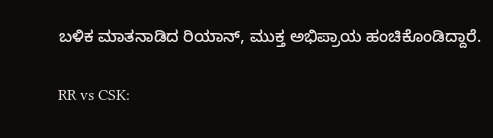ಬಳಿಕ ಮಾತನಾಡಿದ ರಿಯಾನ್‌, ಮುಕ್ತ ಅಭಿಪ್ರಾಯ ಹಂಚಿಕೊಂಡಿದ್ದಾರೆ.

RR vs CSK: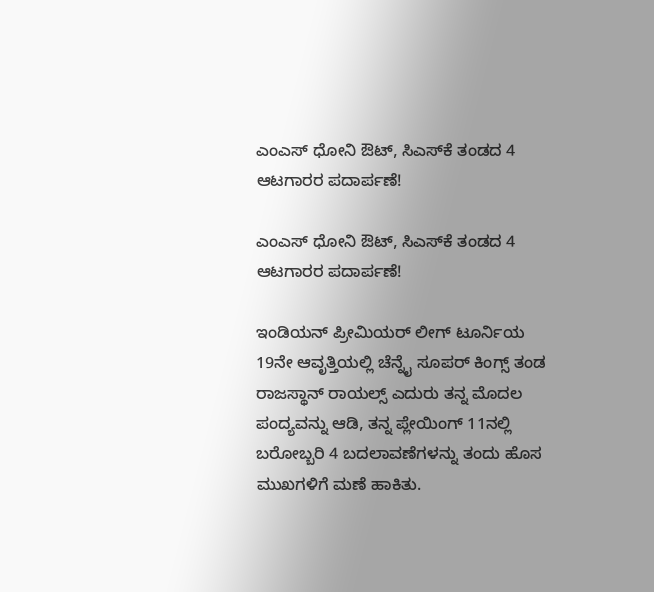ಎಂಎಸ್‌ ಧೋನಿ ಔಟ್‌, ಸಿಎಸ್‌ಕೆ ತಂಡದ 4 ಆಟಗಾರರ ಪದಾರ್ಪಣೆ!

ಎಂಎಸ್‌ ಧೋನಿ ಔಟ್‌, ಸಿಎಸ್‌ಕೆ ತಂಡದ 4 ಆಟಗಾರರ ಪದಾರ್ಪಣೆ!

ಇಂಡಿಯನ್‌ ಪ್ರೀಮಿಯರ್‌ ಲೀಗ್‌ ಟೂರ್ನಿಯ 19ನೇ ಆವೃತ್ತಿಯಲ್ಲಿ ಚೆನ್ನೈ ಸೂಪರ್‌ ಕಿಂಗ್ಸ್ ತಂಡ ರಾಜಸ್ಥಾನ್‌ ರಾಯಲ್ಸ್‌ ಎದುರು ತನ್ನ ಮೊದಲ ಪಂದ್ಯವನ್ನು ಆಡಿ, ತನ್ನ ಪ್ಲೇಯಿಂಗ್ 11ನಲ್ಲಿ ಬರೋಬ್ಬರಿ 4 ಬದಲಾವಣೆಗಳನ್ನು ತಂದು ಹೊಸ ಮುಖಗಳಿಗೆ ಮಣೆ ಹಾಕಿತು.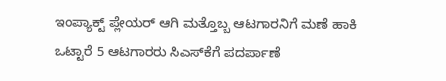ಇಂಪ್ಯಾಕ್ಟ್‌ ಪ್ಲೇಯರ್‌ ಆಗಿ ಮತ್ತೊಬ್ಬ ಆಟಗಾರನಿಗೆ ಮಣೆ ಹಾಕಿ ಒಟ್ಟಾರೆ 5 ಆಟಗಾರರು ಸಿಎಸ್‌ಕೆಗೆ ಪದರ್ಪಾಣೆ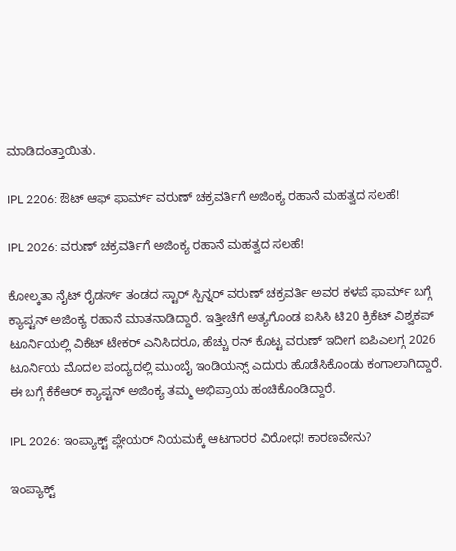ಮಾಡಿದಂತ್ತಾಯಿತು.

IPL 2206: ಔಟ್‌ ಆಫ್‌ ಫಾರ್ಮ್‌ ವರುಣ್ ಚಕ್ರವರ್ತಿಗೆ ಅಜಿಂಕ್ಯ ರಹಾನೆ ಮಹತ್ವದ ಸಲಹೆ!

IPL 2026: ವರುಣ್‌ ಚಕ್ರವರ್ತಿಗೆ ಅಜಿಂಕ್ಯ ರಹಾನೆ ಮಹತ್ವದ ಸಲಹೆ!

ಕೋಲ್ಕತಾ ನೈಟ್‌ ರೈಡರ್ಸ್‌ ತಂಡದ ಸ್ಟಾರ್‌ ಸ್ಪಿನ್ನರ್‌ ವರುಣ್‌ ಚಕ್ರವರ್ತಿ ಅವರ ಕಳಪೆ ಫಾರ್ಮ್‌ ಬಗ್ಗೆ ಕ್ಯಾಪ್ಟನ್‌ ಅಜಿಂಕ್ಯ ರಹಾನೆ ಮಾತನಾಡಿದ್ದಾರೆ. ಇತ್ತೀಚೆಗೆ ಅತ್ಯಗೊಂಡ ಐಸಿಸಿ ಟಿ20 ಕ್ರಿಕೆಟ್‌ ವಿಶ್ವಕಪ್‌ ಟೂರ್ನಿಯಲ್ಲಿ ವಿಕೆಟ್‌ ಟೇಕರ್‌ ಎನಿಸಿದರೂ, ಹೆಚ್ಚು ರನ್‌ ಕೊಟ್ಟ ವರುಣ್‌ ಇದೀಗ ಐಪಿಎಲಗ್ಗ 2026 ಟೂರ್ನಿಯ ಮೊದಲ ಪಂದ್ಯದಲ್ಲಿ ಮುಂಬೈ ಇಂಡಿಯನ್ಸ್‌ ಎದುರು ಹೊಡೆಸಿಕೊಂಡು ಕಂಗಾಲಾಗಿದ್ದಾರೆ. ಈ ಬಗ್ಗೆ ಕೆಕೆಆರ್‌ ಕ್ಯಾಪ್ಟನ್‌ ಅಜಿಂಕ್ಯ ತಮ್ಮ ಅಭಿಪ್ರಾಯ ಹಂಚಿಕೊಂಡಿದ್ದಾರೆ.

IPL 2026: ಇಂಪ್ಯಾಕ್ಟ್‌ ಪ್ಲೇಯರ್‌ ನಿಯಮಕ್ಕೆ ಆಟಗಾರರ ವಿರೋಧ! ಕಾರಣವೇನು?

ಇಂಪ್ಯಾಕ್ಟ್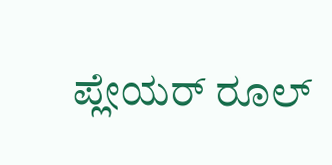ಪ್ಲೇಯರ್ ರೂಲ್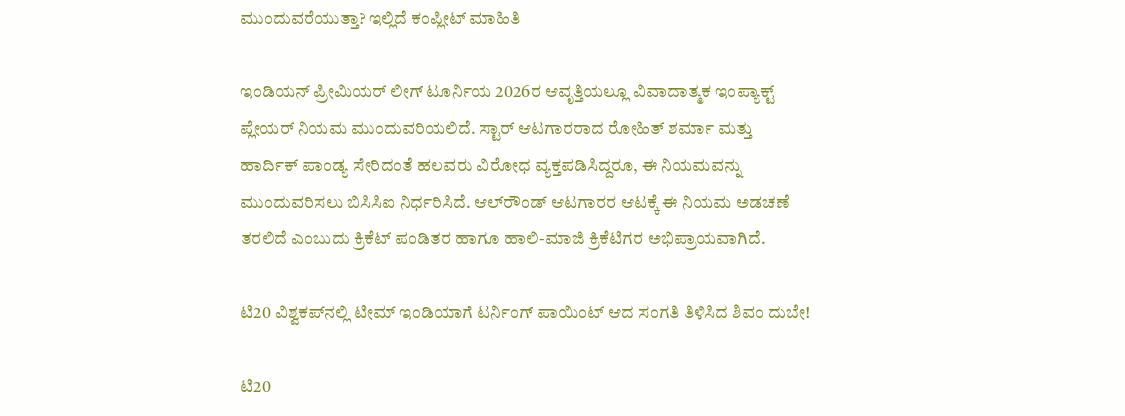ಮುಂದುವರೆಯುತ್ತಾ? ಇಲ್ಲಿದೆ ಕಂಪ್ಲೀಟ್‌ ಮಾಹಿತಿ

ಇಂಡಿಯನ್ ಪ್ರೀಮಿಯರ್‌ ಲೀಗ್‌ ಟೂರ್ನಿಯ 2026ರ ಆವೃತ್ತಿಯಲ್ಲೂ ವಿವಾದಾತ್ಮಕ ಇಂಪ್ಯಾಕ್ಟ್‌ ಪ್ಲೇಯರ್‌ ನಿಯಮ ಮುಂದುವರಿಯಲಿದೆ. ಸ್ಟಾರ್‌ ಆಟಗಾರರಾದ ರೋಹಿತ್‌ ಶರ್ಮಾ ಮತ್ತು ಹಾರ್ದಿಕ್‌ ಪಾಂಡ್ಯ ಸೇರಿದಂತೆ ಹಲವರು ವಿರೋಧ ವ್ಯಕ್ತಪಡಿಸಿದ್ದರೂ, ಈ ನಿಯಮವನ್ನು ಮುಂದುವರಿಸಲು ಬಿಸಿಸಿಐ ನಿರ್ಧರಿಸಿದೆ. ಆಲ್‌ರೌಂಡ್‌ ಆಟಗಾರರ ಆಟಕ್ಕೆ ಈ ನಿಯಮ ಅಡಚಣೆ ತರಲಿದೆ ಎಂಬುದು ಕ್ರಿಕೆಟ್‌ ಪಂಡಿತರ ಹಾಗೂ ಹಾಲಿ-ಮಾಜಿ ಕ್ರಿಕೆಟಿಗರ ಅಭಿಪ್ರಾಯವಾಗಿದೆ.

ಟಿ20 ವಿಶ್ವಕಪ್‌ನಲ್ಲಿ ಟೀಮ್ ಇಂಡಿಯಾಗೆ ಟರ್ನಿಂಗ್‌ ಪಾಯಿಂಟ್‌ ಆದ ಸಂಗತಿ ತಿಳಿಸಿದ ಶಿವಂ ದುಬೇ!

ಟಿ20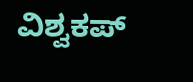ವಿಶ್ವಕಪ್‌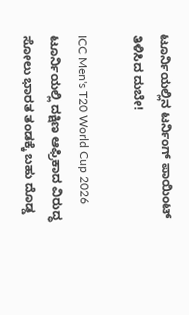ಟೂರ್ನಿಯಲ್ಲಿನ ಟರ್ನಿಂಗ್‌ ಪಾಯಿಂಟ್‌ ತಿಳಿಸಿದ ದುಬೇ!

ICC Men's T20 World Cup 2026 ಟೂರ್ನಿಯಲ್ಲಿ ದಕ್ಷಿಣ ಆಫ್ರಿಕಾದ ವಿರುದ್ಧ ಸೋಲು ಭಾರತ ತಂಡಕ್ಕೆ ಬಹು ದೊಡ್ಡ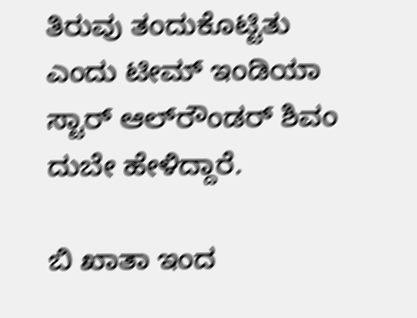ತಿರುವು ತಂದುಕೊಟ್ಟಿತು ಎಂದು ಟೀಮ್ ಇಂಡಿಯಾ ಸ್ಟಾರ್‌ ಆಲ್‌ರೌಂಡರ್‌ ಶಿವಂ ದುಬೇ ಹೇಳಿದ್ದಾರೆ.

ಬಿ ಖಾತಾ ಇಂದ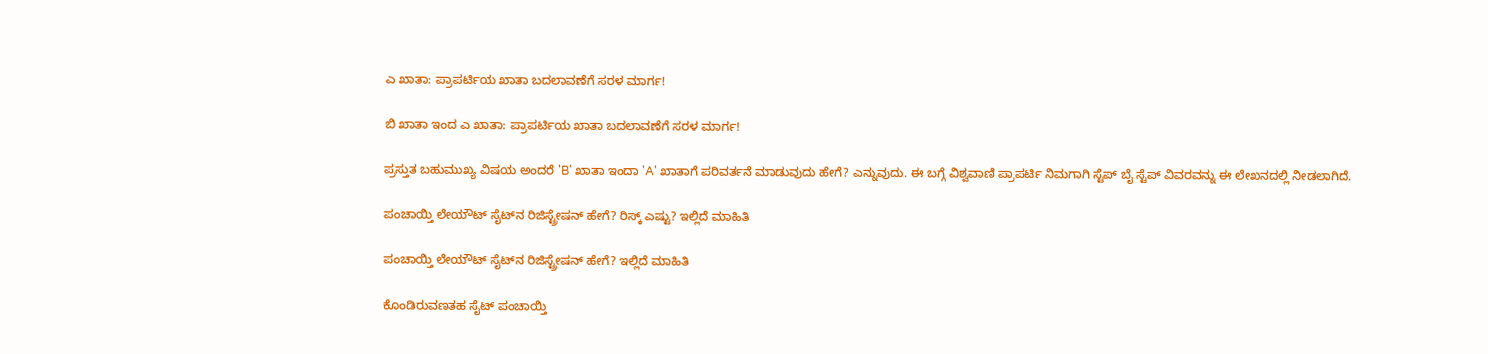ಎ ಖಾತಾ: ಪ್ರಾಪರ್ಟಿಯ ಖಾತಾ ಬದಲಾವಣೆಗೆ ಸರಳ ಮಾರ್ಗ!

ಬಿ ಖಾತಾ ಇಂದ ಎ ಖಾತಾ: ಪ್ರಾಪರ್ಟಿಯ ಖಾತಾ ಬದಲಾವಣೆಗೆ ಸರಳ ಮಾರ್ಗ!

ಪ್ರಸ್ತುತ ಬಹುಮುಖ್ಯ ವಿಷಯ ಅಂದರೆ 'B' ಖಾತಾ ಇಂದಾ 'A' ಖಾತಾಗೆ ಪರಿವರ್ತನೆ ಮಾಡುವುದು ಹೇಗೆ? ಎನ್ನುವುದು. ಈ ಬಗ್ಗೆ ವಿಶ್ವವಾಣಿ ಪ್ರಾಪರ್ಟಿ ನಿಮಗಾಗಿ ಸ್ಟೆಪ್‌ ಬೈ ಸ್ಟೆಪ್‌ ವಿವರವನ್ನು ಈ ಲೇಖನದಲ್ಲಿ ನೀಡಲಾಗಿದೆ.

ಪಂಚಾಯ್ತಿ ಲೇಯೌಟ್‌ ಸೈಟ್‌ನ ರಿಜಿಸ್ಟ್ರೇಷನ್ ಹೇಗೆ? ರಿಸ್ಕ್‌ ಎಷ್ಟು? ಇಲ್ಲಿದೆ ಮಾಹಿತಿ

ಪಂಚಾಯ್ತಿ ಲೇಯೌಟ್‌ ಸೈಟ್‌ನ ರಿಜಿಸ್ಟ್ರೇಷನ್ ಹೇಗೆ? ಇಲ್ಲಿದೆ ಮಾಹಿತಿ

ಕೊಂಡಿರುವಣತಹ ಸೈಟ್ ಪಂಚಾಯ್ತಿ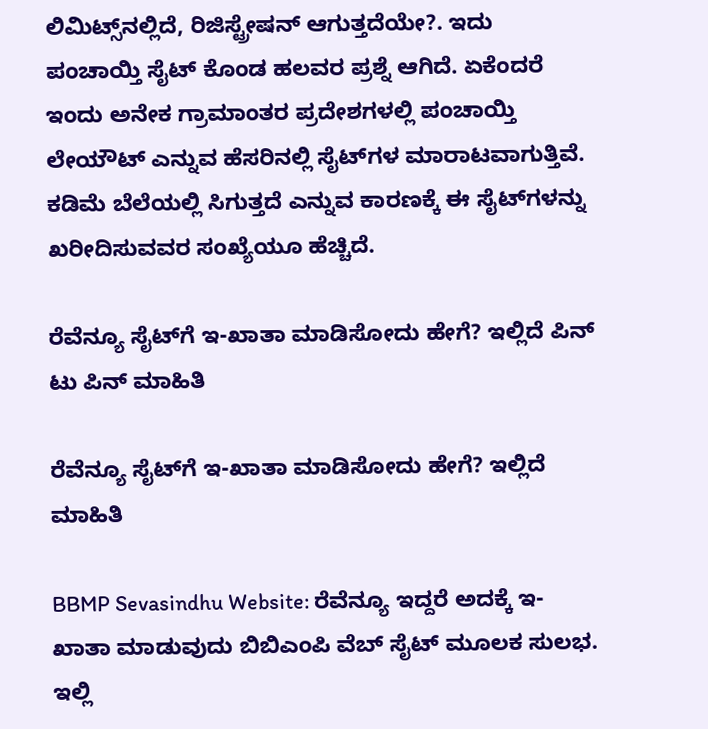ಲಿಮಿಟ್ಸ್‌ನಲ್ಲಿದೆ, ರಿಜಿಸ್ಟ್ರೇಷನ್‌ ಆಗುತ್ತದೆಯೇ?. ಇದು ಪಂಚಾಯ್ತಿ ಸೈಟ್‌ ಕೊಂಡ ಹಲವರ ಪ್ರಶ್ನೆ ಆಗಿದೆ. ಏಕೆಂದರೆ ಇಂದು ಅನೇಕ ಗ್ರಾಮಾಂತರ ಪ್ರದೇಶಗಳಲ್ಲಿ ಪಂಚಾಯ್ತಿ ಲೇಯೌಟ್‌ ಎನ್ನುವ ಹೆಸರಿನಲ್ಲಿ ಸೈಟ್‌ಗಳ ಮಾರಾಟವಾಗುತ್ತಿವೆ. ಕಡಿಮೆ ಬೆಲೆಯಲ್ಲಿ ಸಿಗುತ್ತದೆ ಎನ್ನುವ ಕಾರಣಕ್ಕೆ ಈ ಸೈಟ್‌ಗಳನ್ನು ಖರೀದಿಸುವವರ ಸಂಖ್ಯೆಯೂ ಹೆಚ್ಚಿದೆ.

ರೆವೆನ್ಯೂ ಸೈಟ್‌ಗೆ ಇ-ಖಾತಾ ಮಾಡಿಸೋದು ಹೇಗೆ? ಇಲ್ಲಿದೆ ಪಿನ್‌ ಟು ಪಿನ್‌ ಮಾಹಿತಿ

ರೆವೆನ್ಯೂ ಸೈಟ್‌ಗೆ ಇ-ಖಾತಾ ಮಾಡಿಸೋದು ಹೇಗೆ? ಇಲ್ಲಿದೆ ಮಾಹಿತಿ

BBMP Sevasindhu Website: ರೆವೆನ್ಯೂ ಇದ್ದರೆ ಅದಕ್ಕೆ ಇ-ಖಾತಾ ಮಾಡುವುದು ಬಿಬಿಎಂಪಿ ವೆಬ್‌ ಸೈಟ್‌ ಮೂಲಕ ಸುಲಭ. ಇಲ್ಲಿ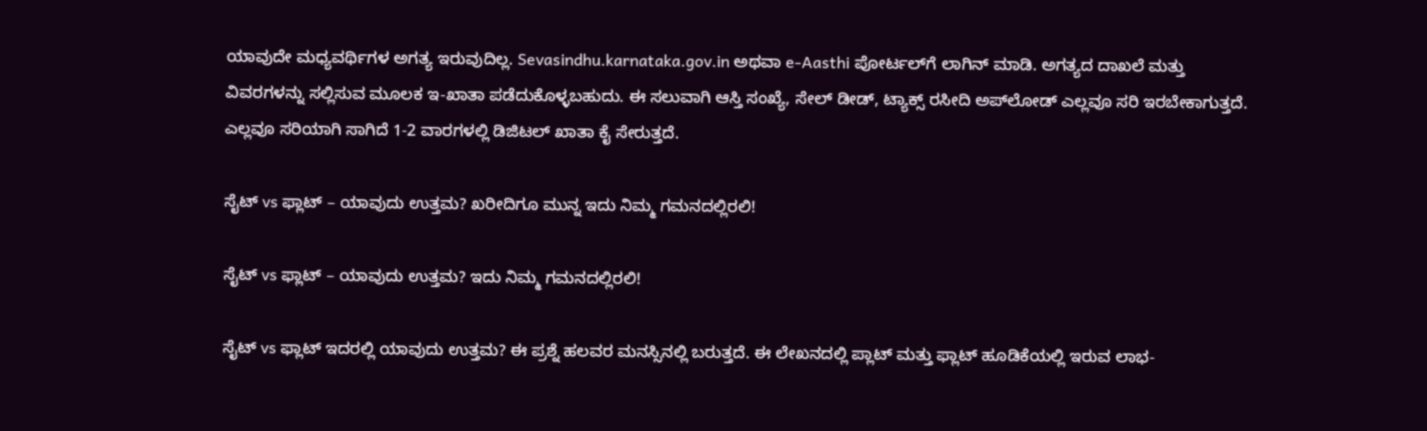ಯಾವುದೇ ಮಧ್ಯವರ್ಥಿಗಳ ಅಗತ್ಯ ಇರುವುದಿಲ್ಲ. Sevasindhu.karnataka.gov.in ಅಥವಾ e-Aasthi ಪೋರ್ಟಲ್‌ಗೆ ಲಾಗಿನ್ ಮಾಡಿ. ಅಗತ್ಯದ ದಾಖಲೆ ಮತ್ತು ವಿವರಗಳನ್ನು ಸಲ್ಲಿಸುವ ಮೂಲಕ ಇ-ಖಾತಾ ಪಡೆದುಕೊಳ್ಳಬಹುದು. ಈ ಸಲುವಾಗಿ ಆಸ್ತಿ ಸಂಖ್ಯೆ, ಸೇಲ್ ಡೀಡ್, ಟ್ಯಾಕ್ಸ್ ರಸೀದಿ ಅಪ್‌ಲೋಡ್ ಎಲ್ಲವೂ ಸರಿ ಇರಬೇಕಾಗುತ್ತದೆ. ಎಲ್ಲವೂ ಸರಿಯಾಗಿ ಸಾಗಿದೆ 1-2 ವಾರಗಳಲ್ಲಿ ಡಿಜಿಟಲ್ ಖಾತಾ ಕೈ ಸೇರುತ್ತದೆ.

ಸೈಟ್‌ vs ಫ್ಲಾಟ್ – ಯಾವುದು ಉತ್ತಮ? ಖರೀದಿಗೂ ಮುನ್ನ ಇದು ನಿಮ್ಮ ಗಮನದಲ್ಲಿರಲಿ!

ಸೈಟ್‌ vs ಫ್ಲಾಟ್ – ಯಾವುದು ಉತ್ತಮ? ಇದು ನಿಮ್ಮ ಗಮನದಲ್ಲಿರಲಿ!

ಸೈಟ್ vs ಫ್ಲಾಟ್ ಇದರಲ್ಲಿ ಯಾವುದು ಉತ್ತಮ? ಈ ಪ್ರಶ್ನೆ ಹಲವರ ಮನಸ್ಸಿನಲ್ಲಿ ಬರುತ್ತದೆ. ಈ ಲೇಖನದಲ್ಲಿ ಪ್ಲಾಟ್ ಮತ್ತು ಫ್ಲಾಟ್ ಹೂಡಿಕೆಯಲ್ಲಿ ಇರುವ ಲಾಭ-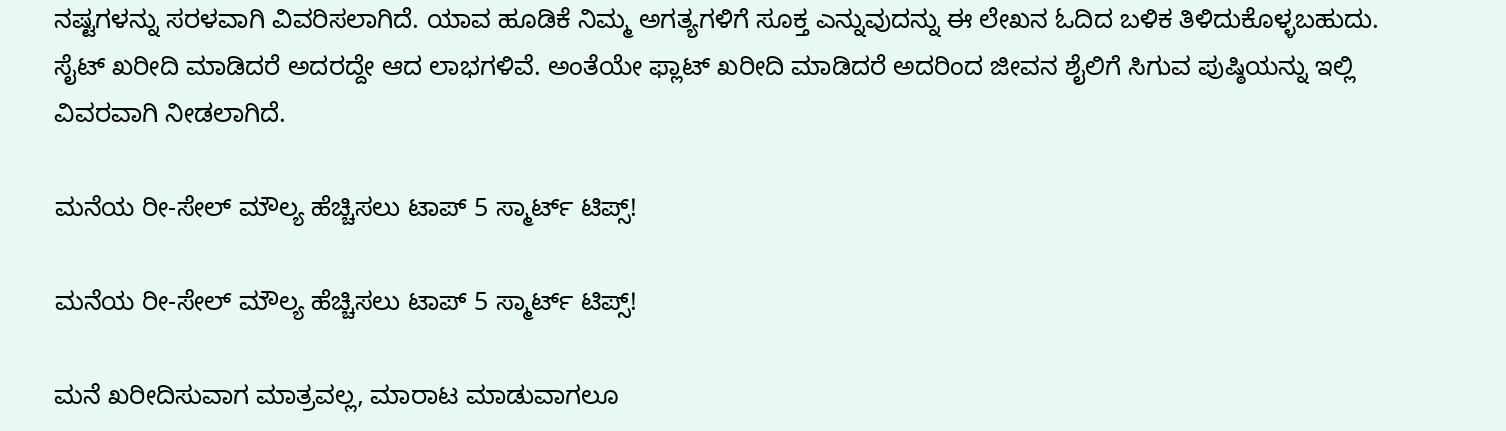ನಷ್ಟಗಳನ್ನು ಸರಳವಾಗಿ ವಿವರಿಸಲಾಗಿದೆ. ಯಾವ ಹೂಡಿಕೆ ನಿಮ್ಮ ಅಗತ್ಯಗಳಿಗೆ ಸೂಕ್ತ ಎನ್ನುವುದನ್ನು ಈ ಲೇಖನ ಓದಿದ ಬಳಿಕ ತಿಳಿದುಕೊಳ್ಳಬಹುದು. ಸೈಟ್‌ ಖರೀದಿ ಮಾಡಿದರೆ ಅದರದ್ದೇ ಆದ ಲಾಭಗಳಿವೆ. ಅಂತೆಯೇ ಫ್ಲಾಟ್‌ ಖರೀದಿ ಮಾಡಿದರೆ ಅದರಿಂದ ಜೀವನ ಶೈಲಿಗೆ ಸಿಗುವ ಪುಷ್ಠಿಯನ್ನು ಇಲ್ಲಿ ವಿವರವಾಗಿ ನೀಡಲಾಗಿದೆ.

ಮನೆಯ ರೀ-ಸೇಲ್‌ ಮೌಲ್ಯ ಹೆಚ್ಚಿಸಲು ಟಾಪ್ 5 ಸ್ಮಾರ್ಟ್‌ ಟಿಪ್ಸ್!

ಮನೆಯ ರೀ-ಸೇಲ್‌ ಮೌಲ್ಯ ಹೆಚ್ಚಿಸಲು ಟಾಪ್ 5 ಸ್ಮಾರ್ಟ್‌ ಟಿಪ್ಸ್!

ಮನೆ ಖರೀದಿಸುವಾಗ ಮಾತ್ರವಲ್ಲ, ಮಾರಾಟ ಮಾಡುವಾಗಲೂ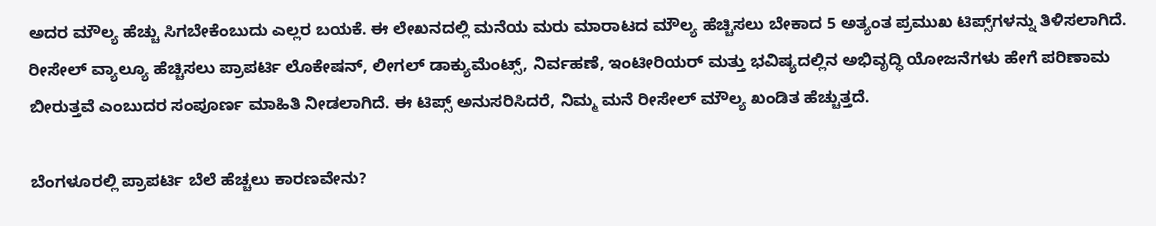ಅದರ ಮೌಲ್ಯ ಹೆಚ್ಚು ಸಿಗಬೇಕೆಂಬುದು ಎಲ್ಲರ ಬಯಕೆ. ಈ ಲೇಖನದಲ್ಲಿ ಮನೆಯ ಮರು ಮಾರಾಟದ ಮೌಲ್ಯ ಹೆಚ್ಚಿಸಲು ಬೇಕಾದ 5 ಅತ್ಯಂತ ಪ್ರಮುಖ ಟಿಪ್ಸ್‌ಗಳನ್ನು ತಿಳಿಸಲಾಗಿದೆ. ರೀಸೇಲ್‌ ವ್ಯಾಲ್ಯೂ ಹೆಚ್ಚಿಸಲು ಪ್ರಾಪರ್ಟಿ ಲೊಕೇಷನ್‌, ಲೀಗಲ್‌ ಡಾಕ್ಯುಮೆಂಟ್ಸ್‌, ನಿರ್ವಹಣೆ, ಇಂಟೀರಿಯರ್‌ ಮತ್ತು ಭವಿಷ್ಯದಲ್ಲಿನ ಅಭಿವೃದ್ಧಿ ಯೋಜನೆಗಳು ಹೇಗೆ ಪರಿಣಾಮ ಬೀರುತ್ತವೆ ಎಂಬುದರ ಸಂಪೂರ್ಣ ಮಾಹಿತಿ ನೀಡಲಾಗಿದೆ. ಈ ಟಿಪ್ಸ್ ಅನುಸರಿಸಿದರೆ, ನಿಮ್ಮ ಮನೆ ರೀಸೇಲ್‌ ಮೌಲ್ಯ ಖಂಡಿತ ಹೆಚ್ಚುತ್ತದೆ.

ಬೆಂಗಳೂರಲ್ಲಿ ಪ್ರಾಪರ್ಟಿ ಬೆಲೆ ಹೆಚ್ಚಲು ಕಾರಣವೇನು?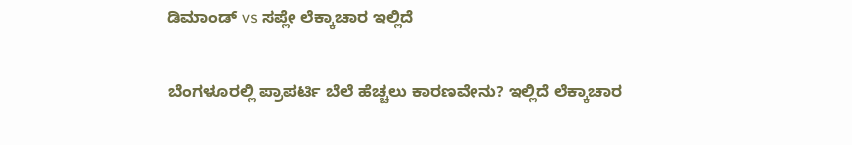ಡಿಮಾಂಡ್‌ vs ಸಪ್ಲೇ ಲೆಕ್ಕಾಚಾರ ಇಲ್ಲಿದೆ

ಬೆಂಗಳೂರಲ್ಲಿ ಪ್ರಾಪರ್ಟಿ ಬೆಲೆ ಹೆಚ್ಚಲು ಕಾರಣವೇನು? ಇಲ್ಲಿದೆ ಲೆಕ್ಕಾಚಾರ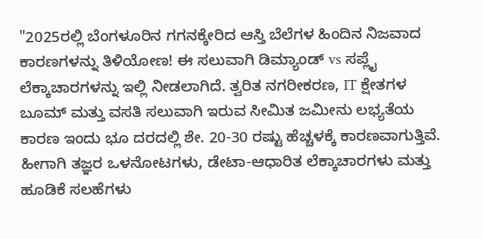"2025ರಲ್ಲಿ ಬೆಂಗಳೂರಿನ ಗಗನಕ್ಕೇರಿದ ಆಸ್ತಿ ಬೆಲೆಗಳ ಹಿಂದಿನ ನಿಜವಾದ ಕಾರಣಗಳನ್ನು ತಿಳಿಯೋಣ! ಈ ಸಲುವಾಗಿ ಡಿಮ್ಯಾಂಡ್ vs ಸಪ್ಲೈ ಲೆಕ್ಕಾಚಾರಗಳನ್ನು ಇಲ್ಲಿ ನೀಡಲಾಗಿದೆ. ತ್ವರಿತ ನಗರೀಕರಣ, IT ಕ್ಷೇತಗಳ ಬೂಮ್ ಮತ್ತು ವಸತಿ ಸಲುವಾಗಿ ಇರುವ ಸೀಮಿತ ಜಮೀನು ಲಭ್ಯತೆಯ ಕಾರಣ ಇಂದು ಭೂ ದರದಲ್ಲಿ ಶೇ. 20-30 ರಷ್ಟು ಹೆಚ್ಚಳಕ್ಕೆ ಕಾರಣವಾಗುತ್ತಿವೆ. ಹೀಗಾಗಿ ತಜ್ಞರ ಒಳನೋಟಗಳು, ಡೇಟಾ-ಆಧಾರಿತ ಲೆಕ್ಕಾಚಾರಗಳು ಮತ್ತು ಹೂಡಿಕೆ ಸಲಹೆಗಳು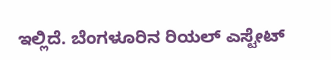ಇಲ್ಲಿದೆ. ಬೆಂಗಳೂರಿನ ರಿಯಲ್‌ ಎಸ್ಟೇಟ್‌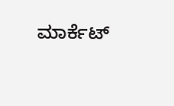ಮಾರ್ಕೆಟ್‌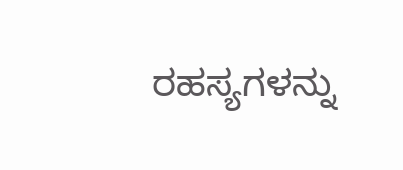ರಹಸ್ಯಗಳನ್ನು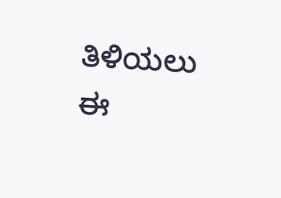ತಿಳಿಯಲು ಈ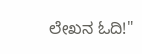ಲೇಖನ ಓದಿ!"